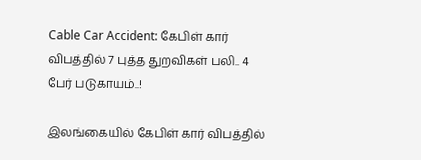Cable Car Accident: கேபிள் கார் விபத்தில் 7 புத்த துறவிகள் பலி.. 4 பேர் படுகாயம்..!

இலங்கையில் கேபிள் கார் விபத்தில்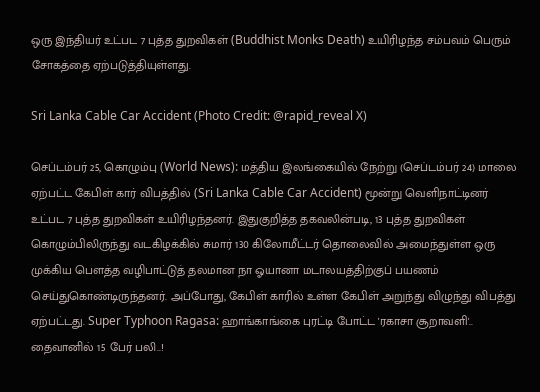ஒரு இந்தியர் உட்பட 7 புத்த துறவிகள் (Buddhist Monks Death) உயிரிழந்த சம்பவம் பெரும் சோகத்தை ஏற்படுத்தியுள்ளது.

Sri Lanka Cable Car Accident (Photo Credit: @rapid_reveal X)

செப்டம்பர் 25, கொழும்பு (World News): மத்திய இலங்கையில் நேற்று (செப்டம்பர் 24) மாலை ஏற்பட்ட கேபிள் கார் விபத்தில் (Sri Lanka Cable Car Accident) மூன்று வெளிநாட்டினர் உட்பட 7 புத்த துறவிகள் உயிரிழந்தனர். இதுகுறித்த தகவலின்படி, 13 புத்த துறவிகள் கொழும்பிலிருந்து வடகிழக்கில் சுமார் 130 கிலோமீட்டர் தொலைவில் அமைந்துள்ள ஒரு முக்கிய பௌத்த வழிபாட்டுத் தலமான நா ஓயானா மடாலயத்திற்குப் பயணம் செய்துகொண்டிருந்தனர். அப்போது, கேபிள் காரில் உள்ள கேபிள் அறுந்து விழுந்து விபத்து ஏற்பட்டது. Super Typhoon Ragasa: ஹாங்காங்கை புரட்டி போட்ட 'ரகாசா சூறாவளி'.. தைவானில் 15 பேர் பலி..!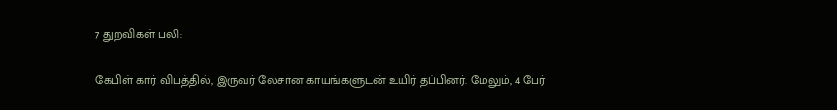7 துறவிகள் பலி:

கேபிள் கார் விபத்தில், இருவர் லேசான காயங்களுடன் உயிர் தப்பினர். மேலும், 4 பேர்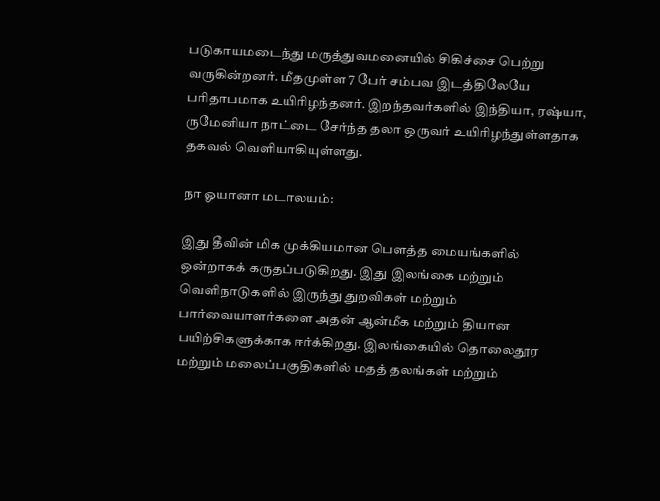படுகாயமடைந்து மருத்துவமனையில் சிகிச்சை பெற்று வருகின்றனர். மீதமுள்ள 7 பேர் சம்பவ இடத்திலேயே பரிதாபமாக உயிரிழந்தனர். இறந்தவர்களில் இந்தியா, ரஷ்யா, ருமேனியா நாட்டை சேர்ந்த தலா ஒருவர் உயிரிழந்துள்ளதாக தகவல் வெளியாகியுள்ளது.

நா ஓயானா மடாலயம்:

இது தீவின் மிக முக்கியமான பௌத்த மையங்களில் ஒன்றாகக் கருதப்படுகிறது. இது இலங்கை மற்றும் வெளிநாடுகளில் இருந்து துறவிகள் மற்றும் பார்வையாளர்களை அதன் ஆன்மீக மற்றும் தியான பயிற்சிகளுக்காக ஈர்க்கிறது. இலங்கையில் தொலைதூர மற்றும் மலைப்பகுதிகளில் மதத் தலங்கள் மற்றும்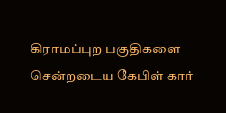கிராமப்புற பகுதிகளை சென்றடைய கேபிள் கார்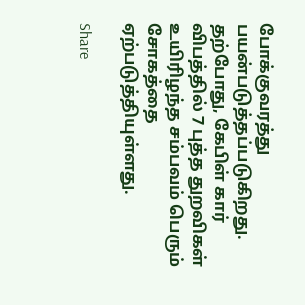போக்குவரத்து பயன்படுத்தப்படுகிறது. தற்போது, கேபிள் கார் விபத்தில் 7 புத்த துறவிகள் உயிரிழந்த சம்பவம் பெரும் சோகத்தை ஏற்படுத்தியுள்ளது.

Share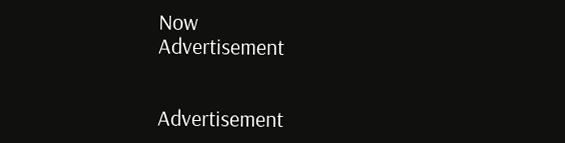Now
Advertisement


Advertisement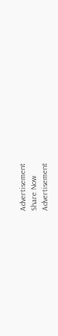Advertisement
Share Now
Advertisement